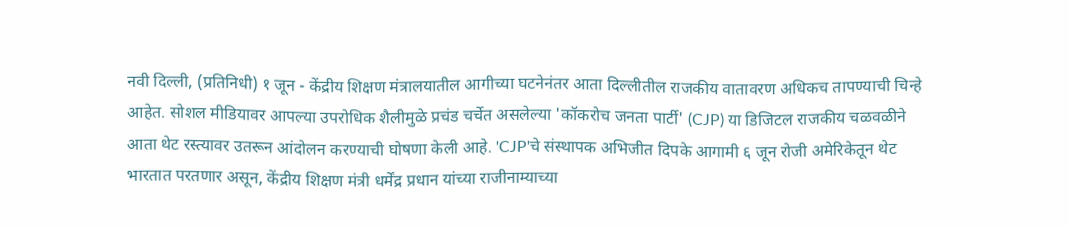नवी दिल्ली, (प्रतिनिधी) १ जून - केंद्रीय शिक्षण मंत्रालयातील आगीच्या घटनेनंतर आता दिल्लीतील राजकीय वातावरण अधिकच तापण्याची चिन्हे आहेत. सोशल मीडियावर आपल्या उपरोधिक शैलीमुळे प्रचंड चर्चेत असलेल्या 'कॉकरोच जनता पार्टी' (CJP) या डिजिटल राजकीय चळवळीने आता थेट रस्त्यावर उतरून आंदोलन करण्याची घोषणा केली आहे. 'CJP'चे संस्थापक अभिजीत दिपके आगामी ६ जून रोजी अमेरिकेतून थेट भारतात परतणार असून, केंद्रीय शिक्षण मंत्री धर्मेंद्र प्रधान यांच्या राजीनाम्याच्या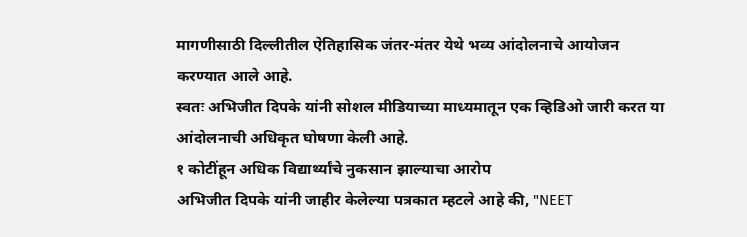मागणीसाठी दिल्लीतील ऐतिहासिक जंतर-मंतर येथे भव्य आंदोलनाचे आयोजन करण्यात आले आहे.
स्वतः अभिजीत दिपके यांनी सोशल मीडियाच्या माध्यमातून एक व्हिडिओ जारी करत या आंदोलनाची अधिकृत घोषणा केली आहे.
१ कोटींहून अधिक विद्यार्थ्यांचे नुकसान झाल्याचा आरोप
अभिजीत दिपके यांनी जाहीर केलेल्या पत्रकात म्हटले आहे की, "NEET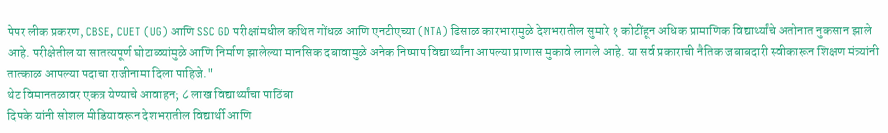पेपर लीक प्रकरण, CBSE, CUET (UG) आणि SSC GD परीक्षांमधील कथित गोंधळ आणि एनटीएच्या (NTA) ढिसाळ कारभारामुळे देशभरातील सुमारे १ कोटींहून अधिक प्रामाणिक विद्यार्थ्यांचे अतोनात नुकसान झाले आहे. परीक्षेतील या सातत्यपूर्ण घोटाळ्यांमुळे आणि निर्माण झालेल्या मानसिक दबावामुळे अनेक निष्पाप विद्यार्थ्यांना आपल्या प्राणास मुकावे लागले आहे. या सर्व प्रकाराची नैतिक जबाबदारी स्वीकारून शिक्षण मंत्र्यांनी तात्काळ आपल्या पदाचा राजीनामा दिला पाहिजे."
थेट विमानतळावर एकत्र येण्याचे आवाहन; ८ लाख विद्यार्थ्यांचा पाठिंबा
दिपके यांनी सोशल मीडियावरून देशभरातील विद्यार्थी आणि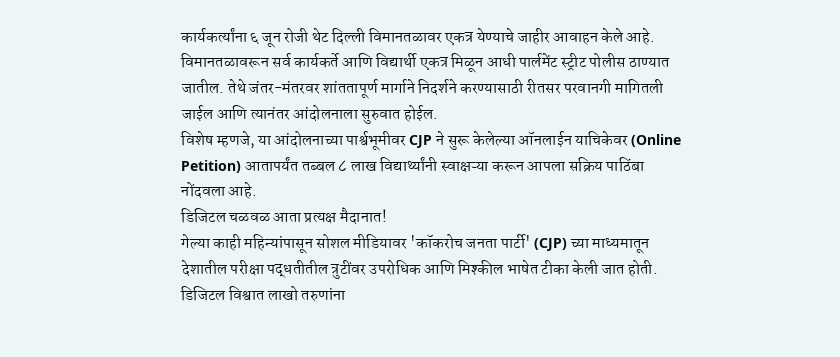कार्यकर्त्यांना ६ जून रोजी थेट दिल्ली विमानतळावर एकत्र येण्याचे जाहीर आवाहन केले आहे. विमानतळावरून सर्व कार्यकर्ते आणि विद्यार्थी एकत्र मिळून आधी पार्लमेंट स्ट्रीट पोलीस ठाण्यात जातील. तेथे जंतर-मंतरवर शांततापूर्ण मार्गाने निदर्शने करण्यासाठी रीतसर परवानगी मागितली जाईल आणि त्यानंतर आंदोलनाला सुरुवात होईल.
विशेष म्हणजे, या आंदोलनाच्या पार्श्वभूमीवर CJP ने सुरू केलेल्या ऑनलाईन याचिकेवर (Online Petition) आतापर्यंत तब्बल ८ लाख विद्यार्थ्यांनी स्वाक्षऱ्या करून आपला सक्रिय पाठिंबा नोंदवला आहे.
डिजिटल चळवळ आता प्रत्यक्ष मैदानात!
गेल्या काही महिन्यांपासून सोशल मीडियावर 'कॉकरोच जनता पार्टी' (CJP) च्या माध्यमातून देशातील परीक्षा पद्धतीतील त्रुटींवर उपरोधिक आणि मिश्कील भाषेत टीका केली जात होती. डिजिटल विश्वात लाखो तरुणांना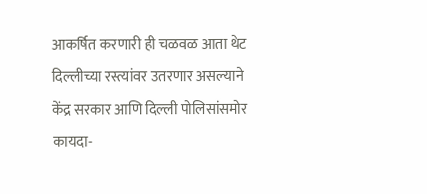आकर्षित करणारी ही चळवळ आता थेट दिल्लीच्या रस्त्यांवर उतरणार असल्याने केंद्र सरकार आणि दिल्ली पोलिसांसमोर कायदा-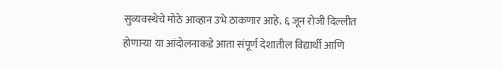सुव्यवस्थेचे मोठे आव्हान उभे ठाकणार आहे. ६ जून रोजी दिल्लीत होणाऱ्या या आंदोलनाकडे आता संपूर्ण देशातील विद्यार्थी आणि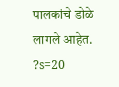पालकांचे डोळे लागले आहेत.
?s=20